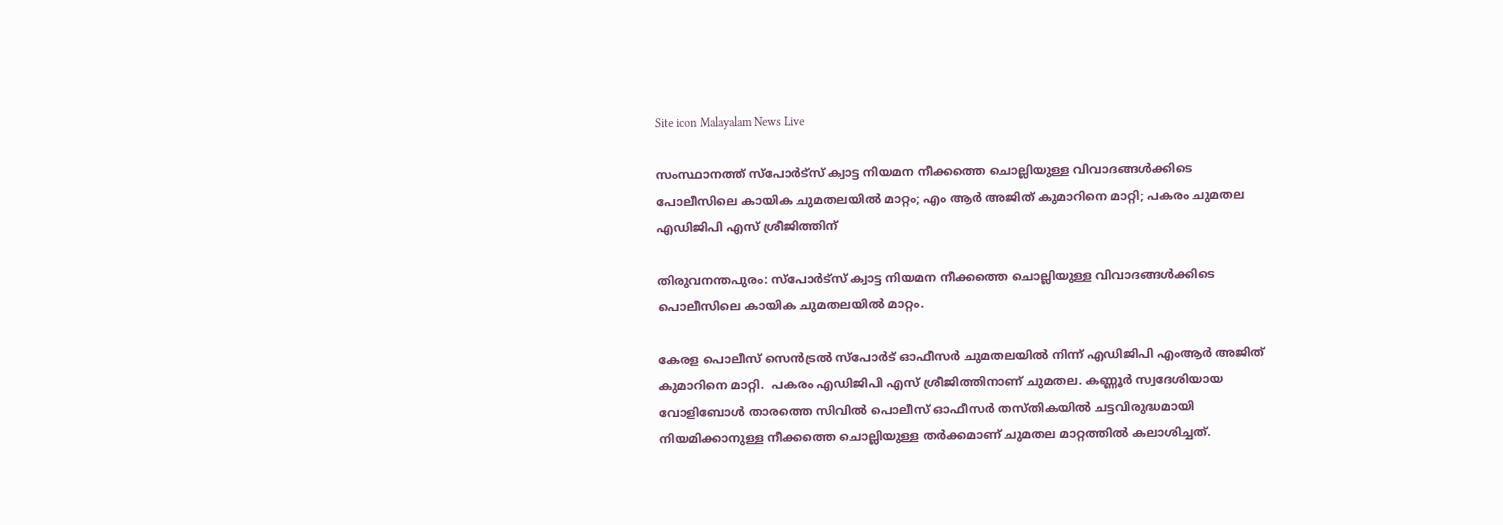Site icon Malayalam News Live

സംസ്ഥാനത്ത് സ്പോർട്സ് ക്വാട്ട നിയമന നീക്കത്തെ ചൊല്ലിയുള്ള വിവാദങ്ങൾക്കിടെ പോലീസിലെ കായിക ചുമതലയിൽ മാറ്റം; എം ആർ അജിത് കുമാറിനെ മാറ്റി; പകരം ചുമതല എഡിജിപി എസ് ശ്രീജിത്തിന്

തിരുവനന്തപുരം: സ്പോര്‍ട്സ് ക്വാട്ട നിയമന നീക്കത്തെ ചൊല്ലിയുള്ള വിവാദങ്ങള്‍ക്കിടെ പൊലീസിലെ കായിക ചുമതലയിൽ മാറ്റം.

കേരള പൊലീസ് സെന്‍ട്രൽ സ്പോര്‍ട് ഓഫീസര്‍ ചുമതലയിൽ നിന്ന് എഡിജിപി എംആര്‍ അജിത് കുമാറിനെ മാറ്റി.  പകരം എഡിജിപി എസ് ശ്രീജിത്തിനാണ് ചുമതല. കണ്ണൂര്‍ സ്വദേശിയായ വോളിബോള്‍ താരത്തെ സിവിൽ പൊലീസ് ഓഫീസര്‍ തസ്തികയിൽ ചട്ടവിരുദ്ധമായി നിയമിക്കാനുള്ള നീക്കത്തെ ചൊല്ലിയുള്ള തര്‍ക്കമാണ് ചുമതല മാറ്റത്തിൽ കലാശിച്ചത്.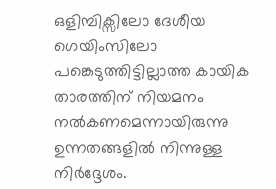ഒളിമ്പിക്സിലോ ദേശീയ ഗെയിംസിലോ പങ്കെടുത്തിട്ടില്ലാത്ത കായിക താരത്തിന് നിയമനം നൽകണമെന്നായിരുന്നു ഉന്നതങ്ങളിൽ നിന്നുള്ള നിര്‍ദ്ദേശം.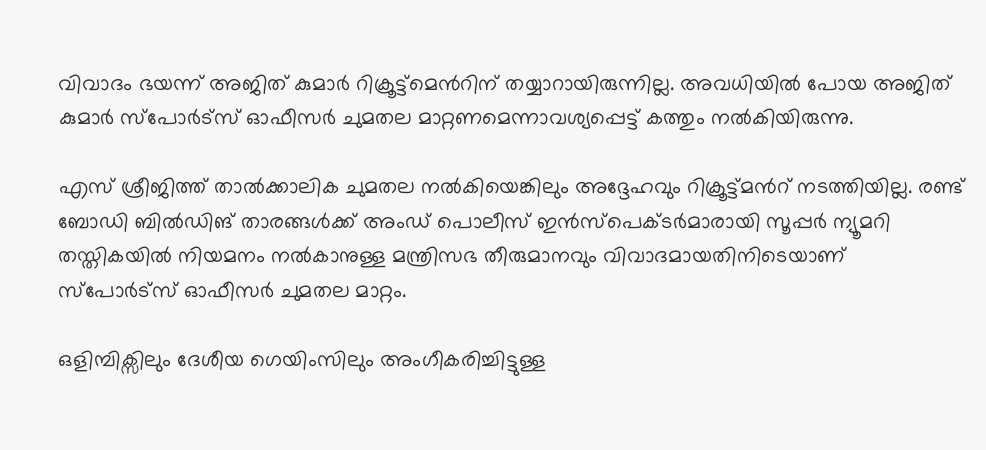വിവാദം ഭയന്ന് അജിത് കുമാര്‍ റിക്രൂട്ട്മെന്‍റിന് തയ്യാറായിരുന്നില്ല. അവധിയിൽ പോയ അജിത് കുമാര്‍ സ്പോര്‍ട്സ് ഓഫീസര്‍ ചുമതല മാറ്റണമെന്നാവശ്യപ്പെട്ട് കത്തും നൽകിയിരുന്നു.

എസ് ശ്രീജിത്ത് താല്‍ക്കാലിക ചുമതല നൽകിയെങ്കിലും അദ്ദേഹവും റിക്രൂട്ട്മന്‍റ് നടത്തിയില്ല. രണ്ട് ബോഡി ബിൽഡിങ് താരങ്ങള്‍ക്ക് അംഡ് പൊലീസ് ഇന്‍സ്പെക്ടര്‍മാരായി സൂപ്പര്‍ ന്യൂമറി തസ്തികയിൽ നിയമനം നൽകാനുള്ള മന്ത്രിസഭ തീരുമാനവും വിവാദമായതിനിടെയാണ് സ്പോര്‍ട്സ് ഓഫീസര്‍ ചുമതല മാറ്റം.

ഒളിമ്പിക്സിലും ദേശീയ ഗെയിംസിലും അംഗീകരിച്ചിട്ടുള്ള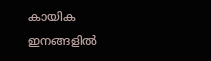കായിക ഇനങ്ങളിൽ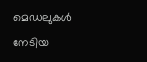മെഡലുകള്‍ നേടിയ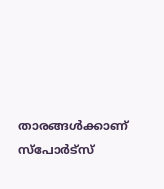താരങ്ങള്‍ക്കാണ് സ്പോര്‍ട്സ്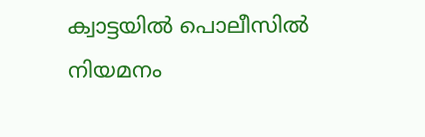ക്വാട്ടയിൽ പൊലീസിൽ നിയമനം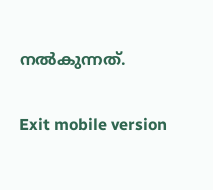നൽകുന്നത്.

Exit mobile version